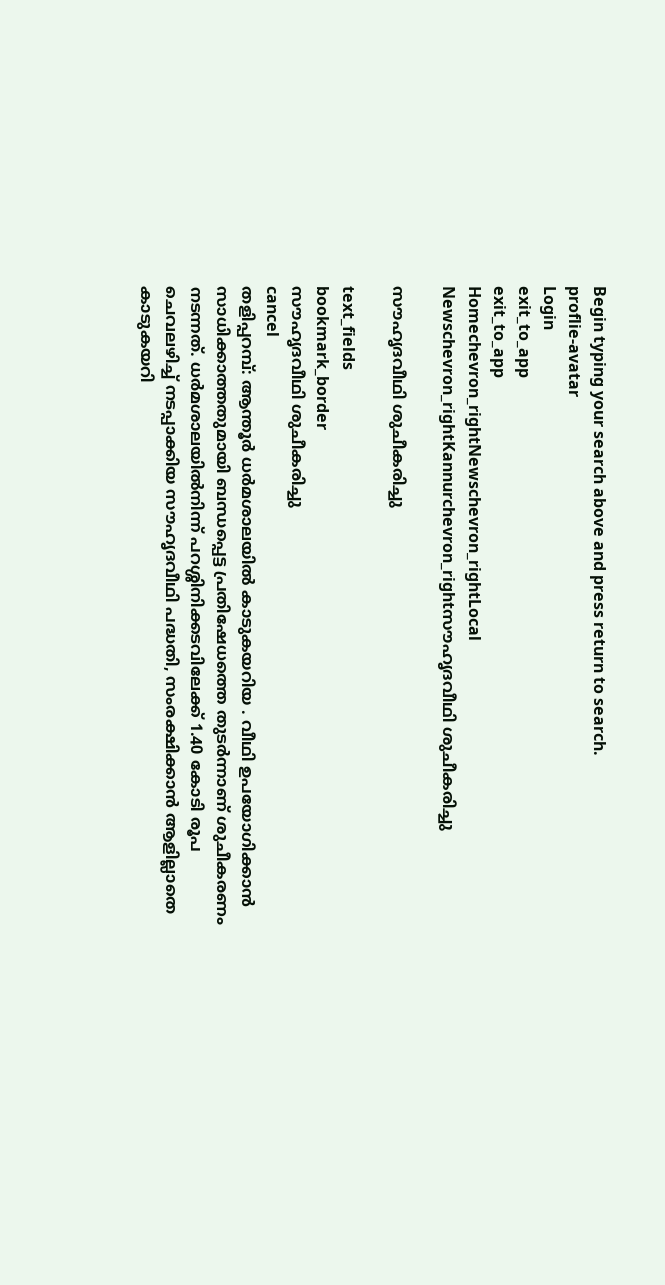Begin typing your search above and press return to search.
proflie-avatar
Login
exit_to_app
exit_to_app
Homechevron_rightNewschevron_rightLocal Newschevron_rightKannurchevron_rightസൗഹൃദവീഥി ശുചീകരിച്ചു

സൗഹൃദവീഥി ശുചീകരിച്ചു

text_fields
bookmark_border
സൗഹൃദവീഥി ശുചീകരിച്ചു
cancel
തളിപ്പറമ്പ്: ആന്തൂർ ധർമശാലയിൽ കാടുകയറിയ . വീഥി ഉപയോഗിക്കാൻ സാധിക്കാത്തതുമായി ബന്ധപ്പെട്ട പ്രതിഷേധത്തെ തുടർന്നാണ് ശുചീകരണം നടന്നത്. ധര്‍മശാലയില്‍നിന്ന് പറശ്ശിനിക്കടവിലേക്ക് 1.40 കോടി രൂപ ചെവലഴിച്ച് നടപ്പാക്കിയ സൗഹൃദവീഥി പദ്ധതി, സംരക്ഷിക്കാന്‍ ആളില്ലാതെ കാടുകയറി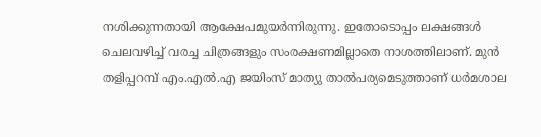നശിക്കുന്നതായി ആക്ഷേപമുയർന്നിരുന്നു. ഇതോടൊപ്പം ലക്ഷങ്ങള്‍ ചെലവഴിച്ച് വരച്ച ചിത്രങ്ങളും സംരക്ഷണമില്ലാതെ നാശത്തിലാണ്. മുന്‍ തളിപ്പറമ്പ് എം.എല്‍.എ ജയിംസ് മാത്യു താൽപര്യമെടുത്താണ് ധര്‍മശാല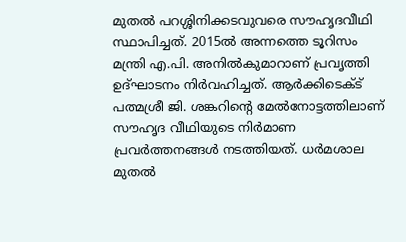മുതല്‍ പറശ്ശിനിക്കടവുവരെ സൗഹൃദവീഥി സ്ഥാപിച്ചത്. 2015ല്‍ അന്നത്തെ ടൂറിസം മന്ത്രി എ.പി. അനില്‍കുമാറാണ് പ്രവൃത്തി ഉദ്ഘാടനം നിർവഹിച്ചത്. ആര്‍ക്കിടെക്ട് പത്മശ്രീ ജി. ശങ്കറിന്റെ മേല്‍നോട്ടത്തിലാണ് സൗഹൃദ വീഥിയുടെ നിർമാണ പ്രവര്‍ത്തനങ്ങള്‍ നടത്തിയത്. ധർമശാല മുതല്‍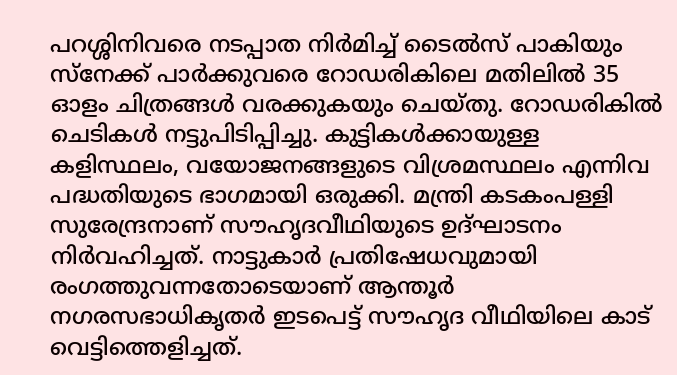പറശ്ശിനിവരെ നടപ്പാത നിർമിച്ച് ടൈല്‍സ് പാകിയും സ്‌നേക്ക് പാര്‍ക്കുവരെ റോഡരികിലെ മതിലില്‍ 35 ഓളം ചിത്രങ്ങള്‍ വരക്കുകയും ചെയ്തു. റോഡരികില്‍ ചെടികള്‍ നട്ടുപിടിപ്പിച്ചു. കുട്ടികള്‍ക്കായുള്ള കളിസ്ഥലം, വയോജനങ്ങളുടെ വിശ്രമസ്ഥലം എന്നിവ പദ്ധതിയുടെ ഭാഗമായി ഒരുക്കി. മന്ത്രി കടകംപള്ളി സുരേന്ദ്രനാണ് സൗഹൃദവീഥിയുടെ ഉദ്ഘാടനം നിർവഹിച്ചത്. നാട്ടുകാർ പ്രതിഷേധവുമായി രംഗത്തുവന്നതോടെയാണ് ആന്തൂർ നഗരസഭാധികൃതർ ഇടപെട്ട് സൗഹൃദ വീഥിയിലെ കാട് വെട്ടിത്തെളിച്ചത്.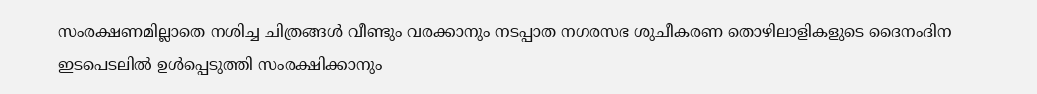സംരക്ഷണമില്ലാതെ നശിച്ച ചിത്രങ്ങൾ വീണ്ടും വരക്കാനും നടപ്പാത നഗരസഭ ശുചീകരണ തൊഴിലാളികളുടെ ദൈനംദിന ഇടപെടലിൽ ഉൾപ്പെടുത്തി സംരക്ഷിക്കാനും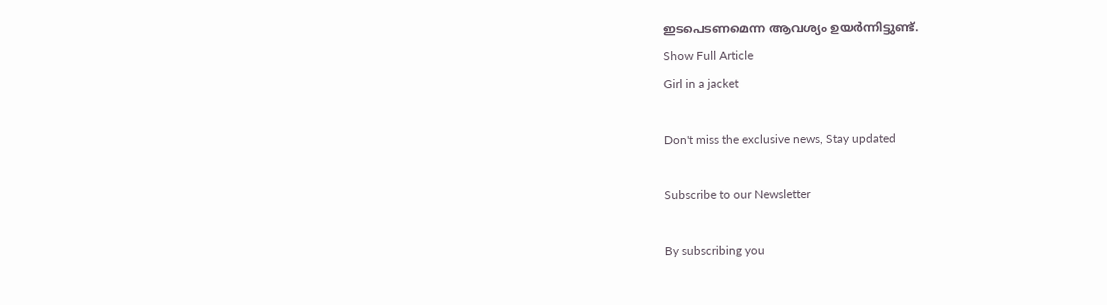ഇടപെടണമെന്ന ആവശ്യം ഉയർന്നിട്ടുണ്ട്.
Show Full Article
Girl in a jacket

Don't miss the exclusive news, Stay updated

Subscribe to our Newsletter

By subscribing you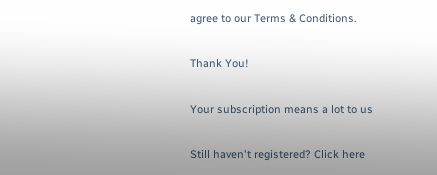agree to our Terms & Conditions.

Thank You!

Your subscription means a lot to us

Still haven't registered? Click here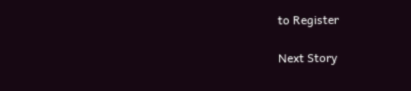to Register

Next Story